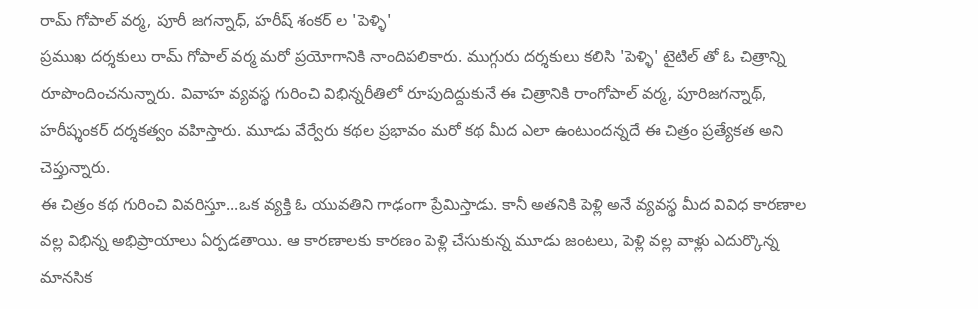రామ్ గోపాల్ వర్మ, పూరీ జగన్నాధ్, హరీష్ శంకర్ ల 'పెళ్ళి'
ప్రముఖ దర్శకులు రామ్ గోపాల్ వర్మ మరో ప్రయోగానికి నాందిపలికారు. ముగ్గురు దర్శకులు కలిసి 'పెళ్ళి' టైటిల్ తో ఓ చిత్రాన్ని రూపొందించనున్నారు. వివాహ వ్యవస్థ గురించి విభిన్నరీతిలో రూపుదిద్దుకునే ఈ చిత్రానికి రాంగోపాల్ వర్మ, పూరిజగన్నాథ్, హరీష్శంకర్ దర్శకత్వం వహిస్తారు. మూడు వేర్వేరు కథల ప్రభావం మరో కథ మీద ఎలా ఉంటుందన్నదే ఈ చిత్రం ప్రత్యేకత అని చెప్తున్నారు.
ఈ చిత్రం కథ గురించి వివరిస్తూ...ఒక వ్యక్తి ఓ యువతిని గాఢంగా ప్రేమిస్తాడు. కానీ అతనికి పెళ్లి అనే వ్యవస్థ మీద వివిధ కారణాల వల్ల విభిన్న అభిప్రాయాలు ఏర్పడతాయి. ఆ కారణాలకు కారణం పెళ్లి చేసుకున్న మూడు జంటలు, పెళ్లి వల్ల వాళ్లు ఎదుర్కొన్న మానసిక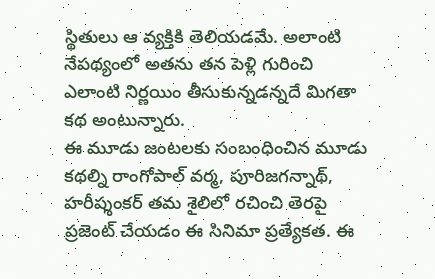స్థితులు ఆ వ్యక్తికి తెలియడమే. అలాంటి నేపథ్యంలో అతను తన పెళ్లి గురించి ఎలాంటి నిర్ణయిం తీసుకున్నడన్నదే మిగతా కథ అంటున్నారు.
ఈ మూడు జంటలకు సంబంధించిన మూడు కథల్ని రాంగోపాల్ వర్మ, పూరిజగన్నాథ్, హరీష్శంకర్ తమ శైలిలో రచించి తెరపై ప్రజెంట్ చేయడం ఈ సినిమా ప్రత్యేకత. ఈ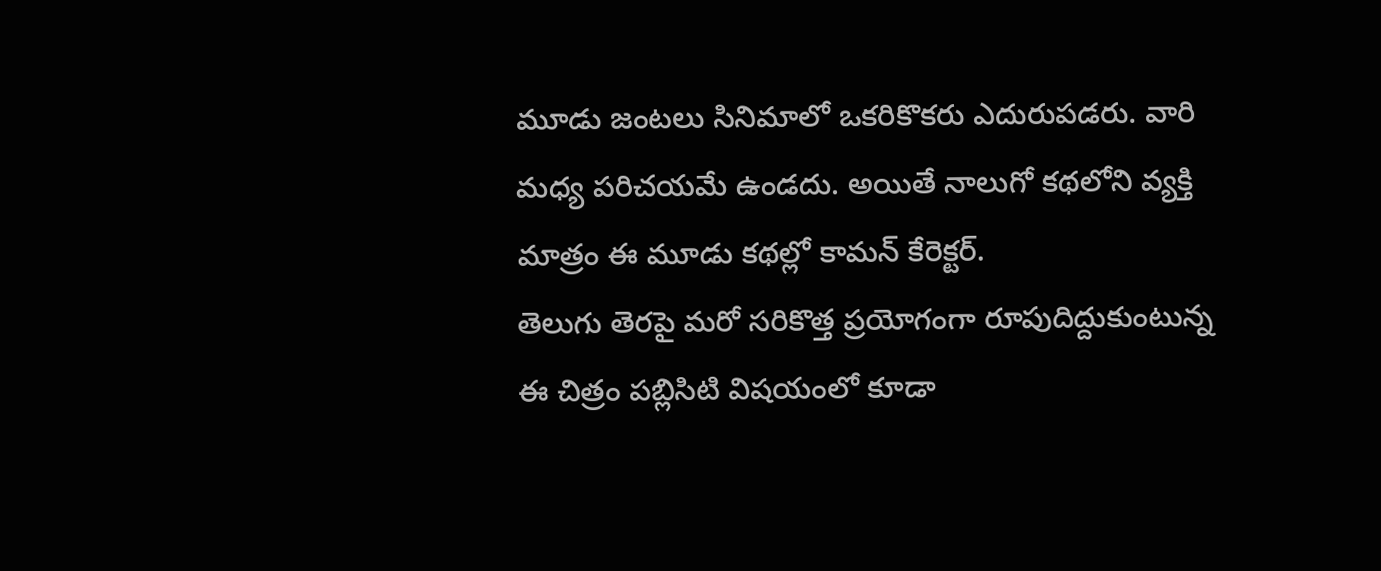మూడు జంటలు సినిమాలో ఒకరికొకరు ఎదురుపడరు. వారి మధ్య పరిచయమే ఉండదు. అయితే నాలుగో కథలోని వ్యక్తి మాత్రం ఈ మూడు కథల్లో కామన్ కేరెక్టర్.
తెలుగు తెరపై మరో సరికొత్త ప్రయోగంగా రూపుదిద్దుకుంటున్న ఈ చిత్రం పబ్లిసిటి విషయంలో కూడా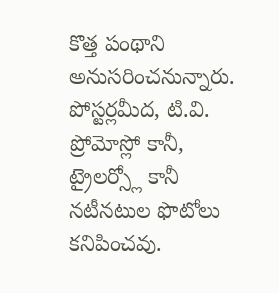కొత్త పంథాని అనుసరించనున్నారు. పోస్టర్లమీద, టి.వి. ప్రోమోస్లో కానీ, ట్రైలర్స్లో కానీ నటీనటుల ఫొటోలు కనిపించవు.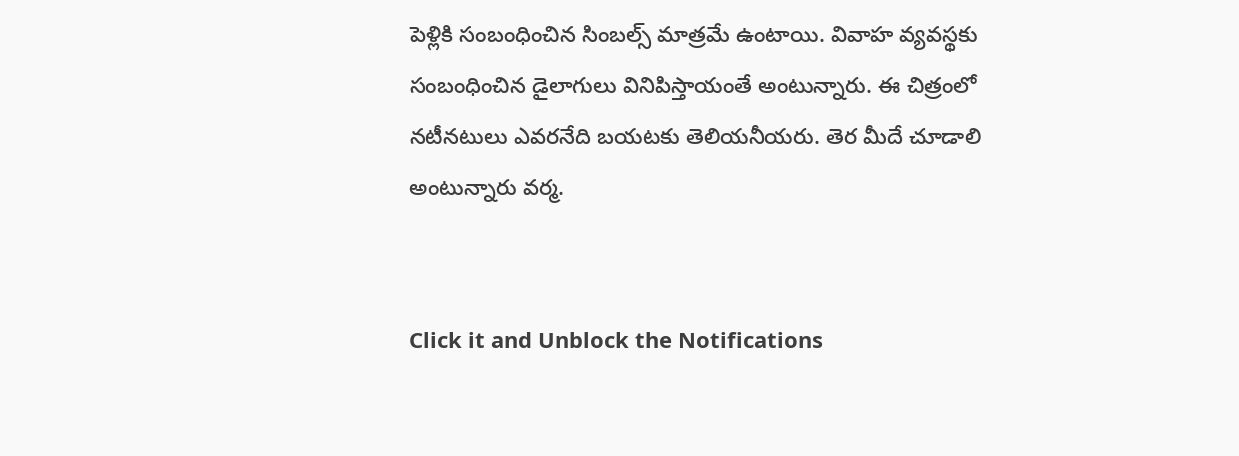పెళ్లికి సంబంధించిన సింబల్స్ మాత్రమే ఉంటాయి. వివాహ వ్యవస్థకు సంబంధించిన డైలాగులు వినిపిస్తాయంతే అంటున్నారు. ఈ చిత్రంలో నటీనటులు ఎవరనేది బయటకు తెలియనీయరు. తెర మీదే చూడాలి అంటున్నారు వర్మ.


Click it and Unblock the Notifications